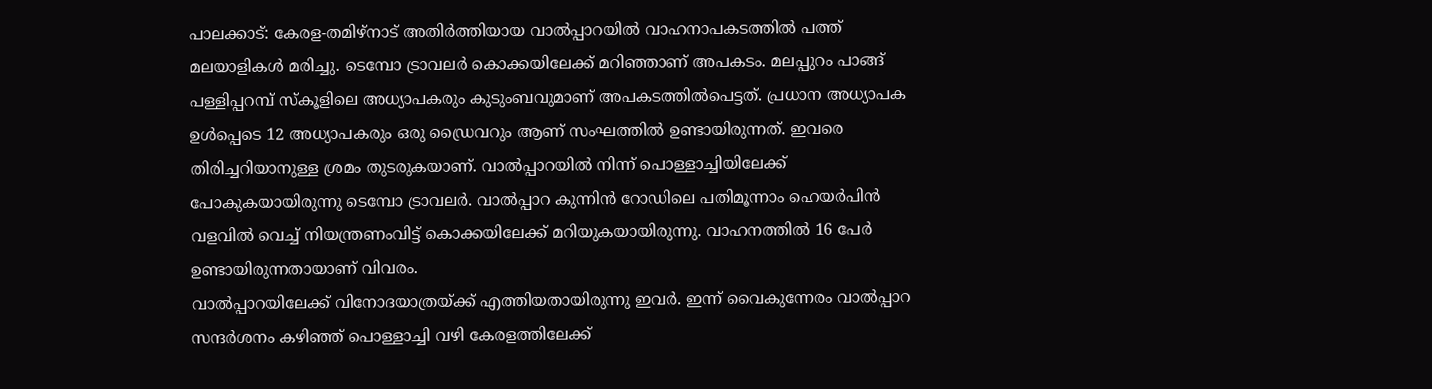പാലക്കാട്: കേരള-തമിഴ്നാട് അതിർത്തിയായ വാൽപ്പാറയിൽ വാഹനാപകടത്തിൽ പത്ത് മലയാളികൾ മരിച്ചു. ടെമ്പോ ട്രാവലർ കൊക്കയിലേക്ക് മറിഞ്ഞാണ് അപകടം. മലപ്പുറം പാങ്ങ് പള്ളിപ്പറമ്പ് സ്കൂളിലെ അധ്യാപകരും കുടുംബവുമാണ് അപകടത്തിൽപെട്ടത്. പ്രധാന അധ്യാപക ഉൾപ്പെടെ 12 അധ്യാപകരും ഒരു ഡ്രൈവറും ആണ് സംഘത്തിൽ ഉണ്ടായിരുന്നത്. ഇവരെ തിരിച്ചറിയാനുള്ള ശ്രമം തുടരുകയാണ്. വാൽപ്പാറയിൽ നിന്ന് പൊള്ളാച്ചിയിലേക്ക് പോകുകയായിരുന്നു ടെമ്പോ ട്രാവലർ. വാൽപ്പാറ കുന്നിൻ റോഡിലെ പതിമൂന്നാം ഹെയർപിൻ വളവിൽ വെച്ച് നിയന്ത്രണംവിട്ട് കൊക്കയിലേക്ക് മറിയുകയായിരുന്നു. വാഹനത്തിൽ 16 പേർ ഉണ്ടായിരുന്നതായാണ് വിവരം.
വാൽപ്പാറയിലേക്ക് വിനോദയാത്രയ്ക്ക് എത്തിയതായിരുന്നു ഇവർ. ഇന്ന് വൈകുന്നേരം വാൽപ്പാറ സന്ദർശനം കഴിഞ്ഞ് പൊള്ളാച്ചി വഴി കേരളത്തിലേക്ക്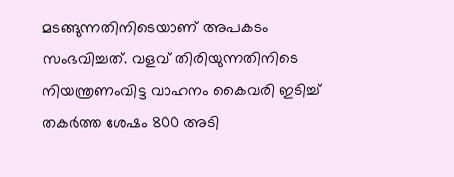മടങ്ങുന്നതിനിടെയാണ് അപകടം സംഭവിച്ചത്. വളവ് തിരിയുന്നതിനിടെ നിയന്ത്രണംവിട്ട വാഹനം കൈവരി ഇടിച്ച് തകർത്ത ശേഷം 800 അടി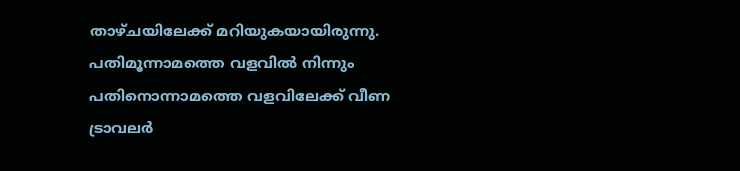താഴ്ചയിലേക്ക് മറിയുകയായിരുന്നു. പതിമൂന്നാമത്തെ വളവിൽ നിന്നും പതിനൊന്നാമത്തെ വളവിലേക്ക് വീണ ട്രാവലർ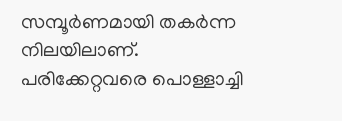സമ്പൂർണമായി തകർന്ന നിലയിലാണ്. പരിക്കേറ്റവരെ പൊള്ളാച്ചി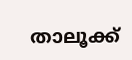താലൂക്ക്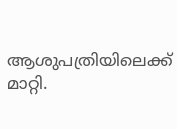ആശുപത്രിയിലെക്ക് മാറ്റി.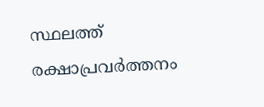സ്ഥലത്ത് രക്ഷാപ്രവർത്തനം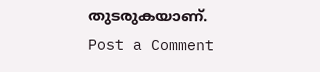തുടരുകയാണ്.
Post a Comment